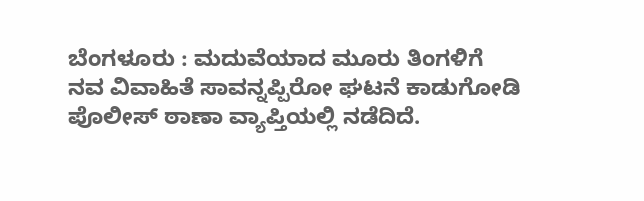ಬೆಂಗಳೂರು : ಮದುವೆಯಾದ ಮೂರು ತಿಂಗಳಿಗೆ ನವ ವಿವಾಹಿತೆ ಸಾವನ್ನಪ್ಪಿರೋ ಘಟನೆ ಕಾಡುಗೋಡಿ ಪೊಲೀಸ್ ಠಾಣಾ ವ್ಯಾಪ್ತಿಯಲ್ಲಿ ನಡೆದಿದೆ.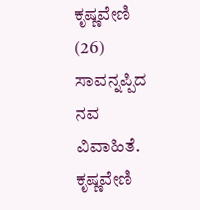ಕೃಷ್ಣವೇಣಿ (26) ಸಾವನ್ನಪ್ಪಿದ ನವ ವಿವಾಹಿತೆ.
ಕೃಷ್ಣವೇಣಿ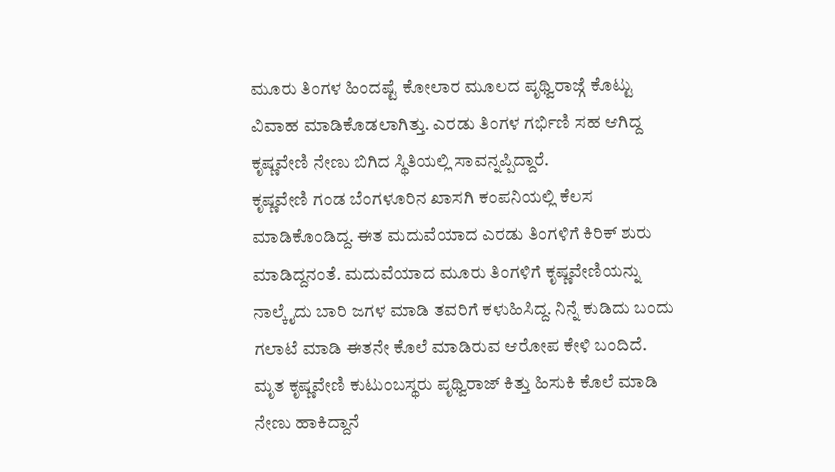ಮೂರು ತಿಂಗಳ ಹಿಂದಷ್ಟೆ ಕೋಲಾರ ಮೂಲದ ಪೃಥ್ವಿರಾಜ್ಗೆ ಕೊಟ್ಟು ವಿವಾಹ ಮಾಡಿಕೊಡಲಾಗಿತ್ತು. ಎರಡು ತಿಂಗಳ ಗರ್ಭಿಣಿ ಸಹ ಆಗಿದ್ದ ಕೃಷ್ಣವೇಣಿ ನೇಣು ಬಿಗಿದ ಸ್ಥಿತಿಯಲ್ಲಿ ಸಾವನ್ನಪ್ಪಿದ್ದಾರೆ.
ಕೃಷ್ಣವೇಣಿ ಗಂಡ ಬೆಂಗಳೂರಿನ ಖಾಸಗಿ ಕಂಪನಿಯಲ್ಲಿ ಕೆಲಸ ಮಾಡಿಕೊಂಡಿದ್ದ. ಈತ ಮದುವೆಯಾದ ಎರಡು ತಿಂಗಳಿಗೆ ಕಿರಿಕ್ ಶುರು ಮಾಡಿದ್ದನಂತೆ. ಮದುವೆಯಾದ ಮೂರು ತಿಂಗಳಿಗೆ ಕೃಷ್ಣವೇಣಿಯನ್ನು ನಾಲ್ಕೈದು ಬಾರಿ ಜಗಳ ಮಾಡಿ ತವರಿಗೆ ಕಳುಹಿಸಿದ್ದ. ನಿನ್ನೆ ಕುಡಿದು ಬಂದು ಗಲಾಟೆ ಮಾಡಿ ಈತನೇ ಕೊಲೆ ಮಾಡಿರುವ ಆರೋಪ ಕೇಳಿ ಬಂದಿದೆ.
ಮೃತ ಕೃಷ್ಣವೇಣಿ ಕುಟುಂಬಸ್ಥರು ಪೃಥ್ವಿರಾಜ್ ಕಿತ್ತು ಹಿಸುಕಿ ಕೊಲೆ ಮಾಡಿ ನೇಣು ಹಾಕಿದ್ದಾನೆ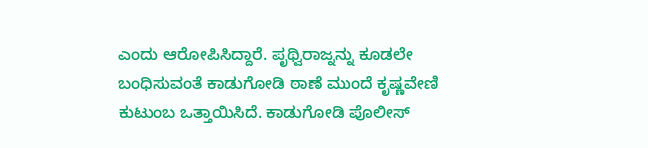ಎಂದು ಆರೋಪಿಸಿದ್ದಾರೆ. ಪೃಥ್ವಿರಾಜ್ನನ್ನು ಕೂಡಲೇ ಬಂಧಿಸುವಂತೆ ಕಾಡುಗೋಡಿ ಠಾಣೆ ಮುಂದೆ ಕೃಷ್ಣವೇಣಿ ಕುಟುಂಬ ಒತ್ತಾಯಿಸಿದೆ. ಕಾಡುಗೋಡಿ ಪೊಲೀಸ್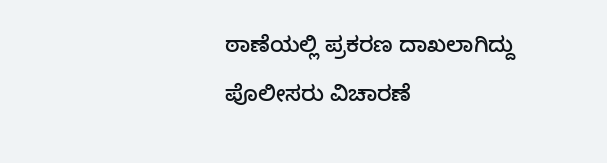ಠಾಣೆಯಲ್ಲಿ ಪ್ರಕರಣ ದಾಖಲಾಗಿದ್ದು ಪೊಲೀಸರು ವಿಚಾರಣೆ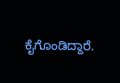ಕೈಗೊಂಡಿದ್ದಾರೆ.